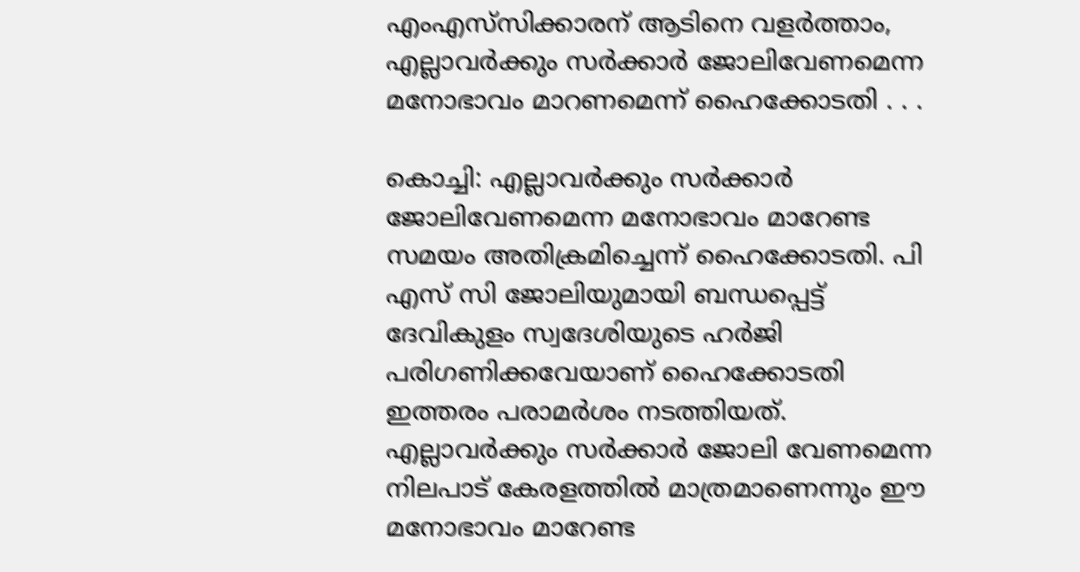എംഎസ്‌സിക്കാരന് ആടിനെ വളര്‍ത്താം, എല്ലാവര്‍ക്കും സര്‍ക്കാര്‍ ജോലിവേണമെന്ന മനോഭാവം മാറണമെന്ന് ഹൈക്കോടതി . . .

കൊച്ചി: എല്ലാവര്‍ക്കും സര്‍ക്കാര്‍ ജോലിവേണമെന്ന മനോഭാവം മാറേണ്ട സമയം അതിക്രമിച്ചെന്ന് ഹൈക്കോടതി. പി എസ് സി ജോലിയുമായി ബന്ധപ്പെട്ട് ദേവികുളം സ്വദേശിയുടെ ഹര്‍ജി പരിഗണിക്കവേയാണ് ഹൈക്കോടതി ഇത്തരം പരാമര്‍ശം നടത്തിയത്. എല്ലാവര്‍ക്കും സര്‍ക്കാര്‍ ജോലി വേണമെന്ന നിലപാട് കേരളത്തില്‍ മാത്രമാണെന്നും ഈ മനോഭാവം മാറേണ്ട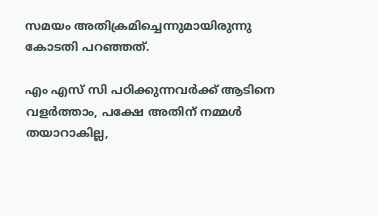സമയം അതിക്രമിച്ചെന്നുമായിരുന്നു കോടതി പറഞ്ഞത്.

എം എസ് സി പഠിക്കുന്നവര്‍ക്ക് ആടിനെ വളര്‍ത്താം, പക്ഷേ അതിന് നമ്മള്‍ തയാറാകില്ല,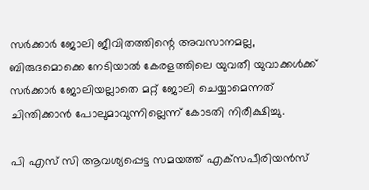സര്‍ക്കാര്‍ ജോലി ജീവിതത്തിന്റെ അവസാനമല്ല, ബിരുദമൊക്കെ നേടിയാല്‍ കേരളത്തിലെ യുവതീ യുവാക്കള്‍ക്ക് സര്‍ക്കാര്‍ ജോലിയല്ലാതെ മറ്റ് ജോലി ചെയ്യാമെന്നത് ചിന്തിക്കാന്‍ പോലുമാവുന്നില്ലെന്ന് കോടതി നിരീക്ഷിച്ചു.

പി എസ് സി ആവശ്യപ്പെട്ട സമയത്ത് എക്‌സപീരിയന്‍സ്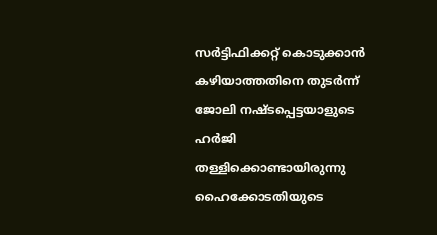സര്‍ട്ടിഫിക്കറ്റ് കൊടുക്കാന്‍ കഴിയാത്തതിനെ തുടര്‍ന്ന് ജോലി നഷ്ടപ്പെട്ടയാളുടെ ഹര്‍ജി തള്ളിക്കൊണ്ടായിരുന്നു ഹൈക്കോടതിയുടെ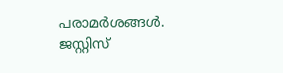പരാമര്‍ശങ്ങള്‍. ജസ്റ്റിസ്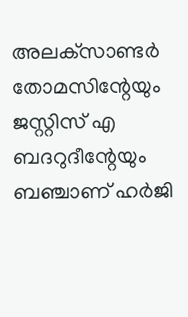അലക്‌സാണ്ടര്‍ തോമസിന്റേയും ജസ്റ്റിസ് എ ബദറുദീന്റേയും ബഞ്ചാണ് ഹര്‍ജി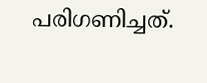പരിഗണിച്ചത്.